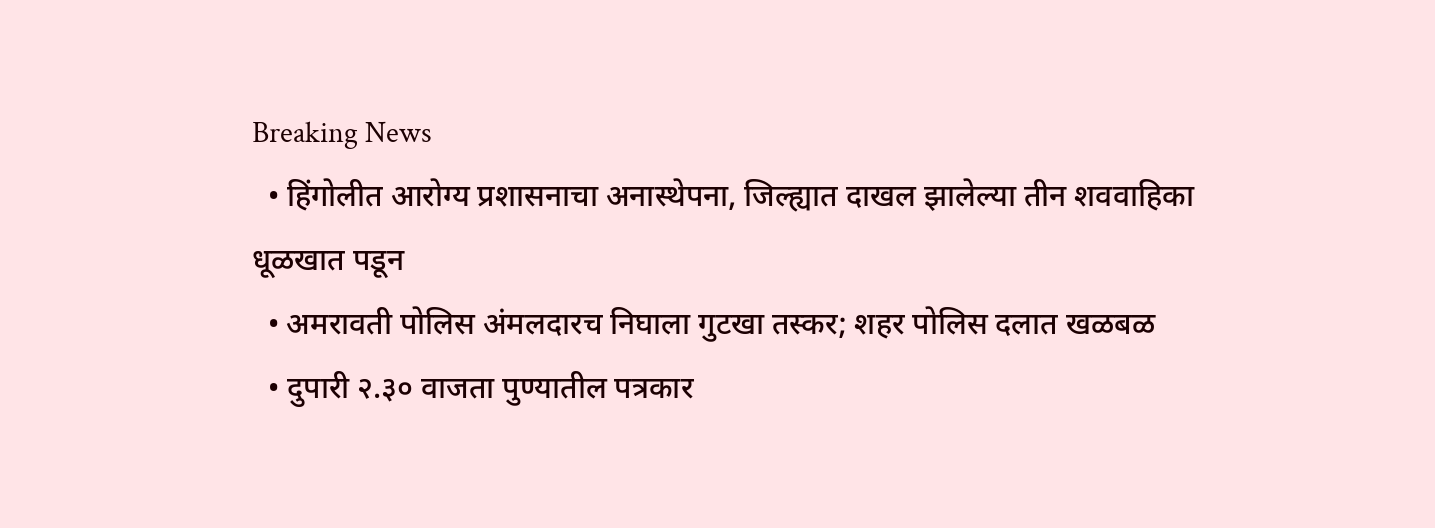Breaking News
  • हिंगोलीत आरोग्य प्रशासनाचा अनास्थेपना, जिल्ह्यात दाखल झालेल्या तीन शववाहिका धूळखात पडून
  • अमरावती पोलिस अंमलदारच निघाला गुटखा तस्कर; शहर पोलिस दलात खळबळ
  • दुपारी २.३० वाजता पुण्यातील पत्रकार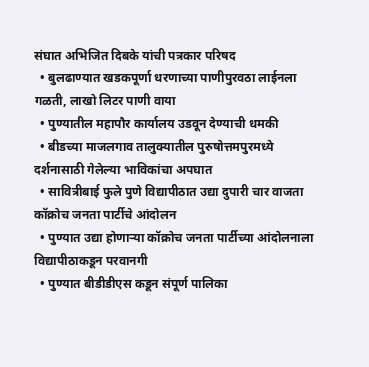संघात अभिजित दिबके यांची पत्रकार परिषद
  • बुलढाण्यात खडकपूर्णा धरणाच्या पाणीपुरवठा लाईनला गळती, लाखो लिटर पाणी वाया
  • पुण्यातील महापौर कार्यालय उडवून देण्याची धमकी
  • बीडच्या माजलगाव तालुक्यातील पुरुषोत्तमपुरमध्ये दर्शनासाठी गेलेल्या भाविकांचा अपघात
  • सावित्रीबाई फुले पुणे विद्यापीठात उद्या दुपारी चार वाजता कॉक्रोच जनता पार्टीचे आंदोलन
  • पुण्यात उद्या होणाऱ्या कॉक्रोच जनता पार्टीच्या आंदोलनाला विद्यापीठाकडून परवानगी
  • पुण्यात बीडीडीएस कडून संपूर्ण पालिका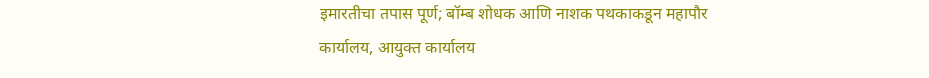इमारतीचा तपास पूर्ण; बॉम्ब शोधक आणि नाशक पथकाकडून महापौर कार्यालय, आयुक्त कार्यालय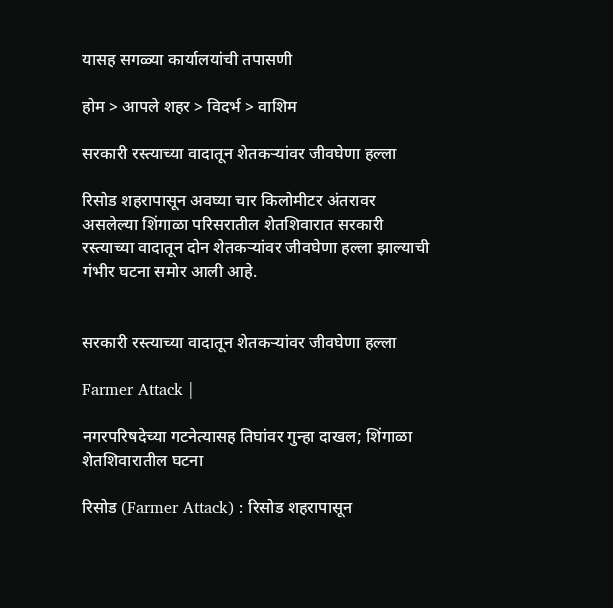यासह सगळ्या कार्यालयांची तपासणी

होम > आपले शहर > विदर्भ > वाशिम

सरकारी रस्त्याच्या वादातून शेतकऱ्यांवर जीवघेणा हल्ला

रिसोड शहरापासून अवघ्या चार किलोमीटर अंतरावर असलेल्या शिंगाळा परिसरातील शेतशिवारात सरकारी रस्त्याच्या वादातून दोन शेतकऱ्यांवर जीवघेणा हल्ला झाल्याची गंभीर घटना समोर आली आहे.


सरकारी रस्त्याच्या वादातून शेतकऱ्यांवर जीवघेणा हल्ला

Farmer Attack |

नगरपरिषदेच्या गटनेत्यासह तिघांवर गुन्हा दाखल; शिंगाळा शेतशिवारातील घटना

रिसोड (Farmer Attack) : रिसोड शहरापासून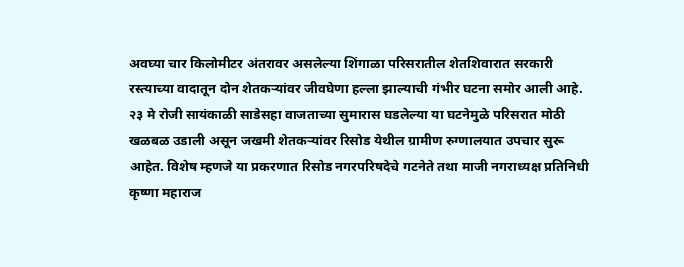अवघ्या चार किलोमीटर अंतरावर असलेल्या शिंगाळा परिसरातील शेतशिवारात सरकारी रस्त्याच्या वादातून दोन शेतकऱ्यांवर जीवघेणा हल्ला झाल्याची गंभीर घटना समोर आली आहे. २३ मे रोजी सायंकाळी साडेसहा वाजताच्या सुमारास घडलेल्या या घटनेमुळे परिसरात मोठी खळबळ उडाली असून जखमी शेतकऱ्यांवर रिसोड येथील ग्रामीण रुग्णालयात उपचार सुरू आहेत. विशेष म्हणजे या प्रकरणात रिसोड नगरपरिषदेचे गटनेते तथा माजी नगराध्यक्ष प्रतिनिधी कृष्णा महाराज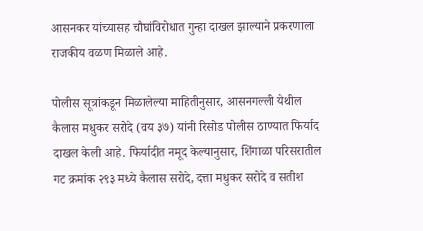आसनकर यांच्यासह चौघांविरोधात गुन्हा दाखल झाल्याने प्रकरणाला राजकीय वळण मिळाले आहे.

पोलीस सूत्रांकडून मिळालेल्या माहितीनुसार, आसनगल्ली येथील कैलास मधुकर सरोदे (वय ३७) यांनी रिसोड पोलीस ठाण्यात फिर्याद दाखल केली आहे. फिर्यादीत नमूद केल्यानुसार, शिंगाळा परिसरातील गट क्रमांक २९३ मध्ये कैलास सरोदे, दत्ता मधुकर सरोदे व सतीश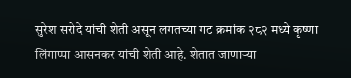सुरेश सरोदे यांची शेती असून लगतच्या गट क्रमांक २८२ मध्ये कृष्णा लिंगाप्पा आसनकर यांची शेती आहे. शेतात जाणाऱ्या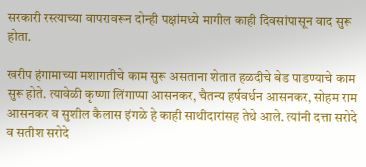सरकारी रस्त्याच्या वापरावरून दोन्ही पक्षांमध्ये मागील काही दिवसांपासून वाद सुरू होता.

खरीप हंगामाच्या मशागतीचे काम सुरू असताना शेतात हळदीचे बेड पाडण्याचे काम सुरू होते. त्यावेळी कृष्णा लिंगाप्पा आसनकर, चैतन्य हर्षवर्धन आसनकर, सोहम राम आसनकर व सुशील कैलास इंगळे हे काही साथीदारांसह तेथे आले. त्यांनी दत्ता सरोदे व सतीश सरोदे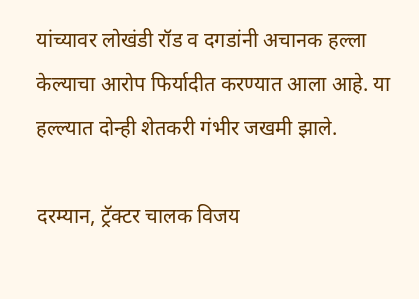यांच्यावर लोखंडी रॉड व दगडांनी अचानक हल्ला केल्याचा आरोप फिर्यादीत करण्यात आला आहे. या हल्ल्यात दोन्ही शेतकरी गंभीर जखमी झाले.

दरम्यान, ट्रॅक्टर चालक विजय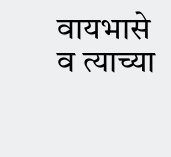वायभासे व त्याच्या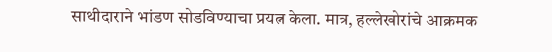साथीदाराने भांडण सोडविण्याचा प्रयत्न केला. मात्र, हल्लेखोरांचे आक्रमक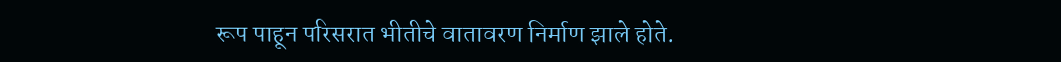रूप पाहून परिसरात भीतीचे वातावरण निर्माण झाले होते.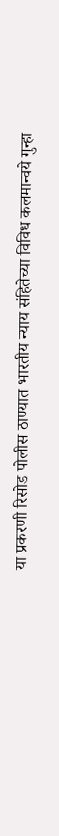या प्रकरणी रिसोड पोलीस ठाण्यात भारतीय न्याय संहितेच्या विविध कलमान्वये गुन्हा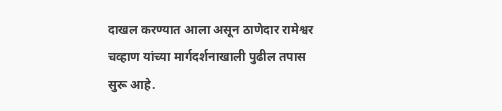दाखल करण्यात आला असून ठाणेदार रामेश्वर चव्हाण यांच्या मार्गदर्शनाखाली पुढील तपास सुरू आहे.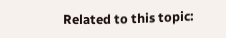Related to this topic: